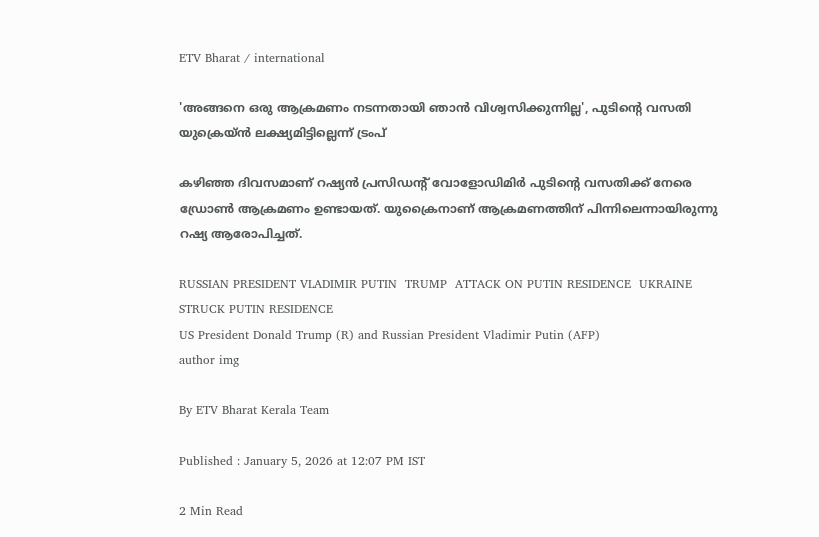ETV Bharat / international

'അങ്ങനെ ഒരു ആക്രമണം നടന്നതായി ഞാൻ വിശ്വസിക്കുന്നില്ല', പുടിൻ്റെ വസതി യുക്രെയ്ൻ ലക്ഷ്യമിട്ടില്ലെന്ന് ട്രംപ്

കഴിഞ്ഞ ദിവസമാണ് റഷ്യൻ പ്രസിഡൻ്റ് വോളോഡിമിർ പുടിൻ്റെ വസതിക്ക് നേരെ ഡ്രോൺ ആക്രമണം ഉണ്ടായത്. യുക്രൈനാണ് ആക്രമണത്തിന് പിന്നിലെന്നായിരുന്നു റഷ്യ ആരോപിച്ചത്.

RUSSIAN PRESIDENT VLADIMIR PUTIN  TRUMP  ATTACK ON PUTIN RESIDENCE  UKRAINE STRUCK PUTIN RESIDENCE
US President Donald Trump (R) and Russian President Vladimir Putin (AFP)
author img

By ETV Bharat Kerala Team

Published : January 5, 2026 at 12:07 PM IST

2 Min Read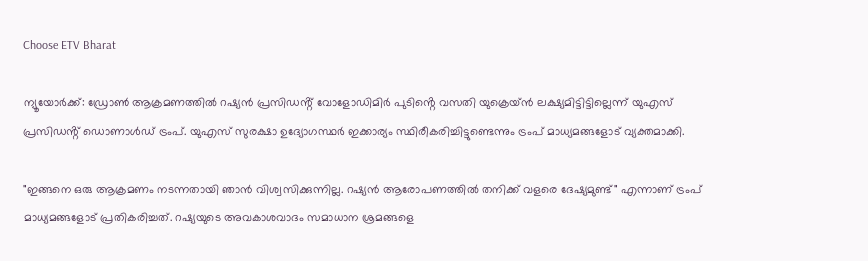Choose ETV Bharat

ന്യൂയോർക്ക്: ഡ്രോൺ ആക്രമണത്തിൽ റഷ്യൻ പ്രസിഡൻ്റ് വോളോഡിമിർ പുടിൻ്റെ വസതി യുക്രെയ്ൻ ലക്ഷ്യമിട്ടിട്ടില്ലെന്ന് യുഎസ്‌ പ്രസിഡൻ്റ് ഡൊണാൾഡ് ട്രംപ്. യുഎസ് സുരക്ഷാ ഉദ്യോഗസ്ഥർ ഇക്കാര്യം സ്ഥിരീകരിച്ചിട്ടുണ്ടെന്നും ട്രംപ് മാധ്യമങ്ങളോട് വ്യക്തമാക്കി.

"ഇങ്ങനെ ഒരു ആക്രമണം നടന്നതായി ഞാൻ വിശ്വസിക്കുന്നില്ല. റഷ്യൻ ആരോപണത്തിൽ തനിക്ക് വളരെ ദേഷ്യമുണ്ട്" എന്നാണ് ട്രംപ് മാധ്യമങ്ങളോട് പ്രതികരിച്ചത്. റഷ്യയുടെ അവകാശവാദം സമാധാന ശ്രമങ്ങളെ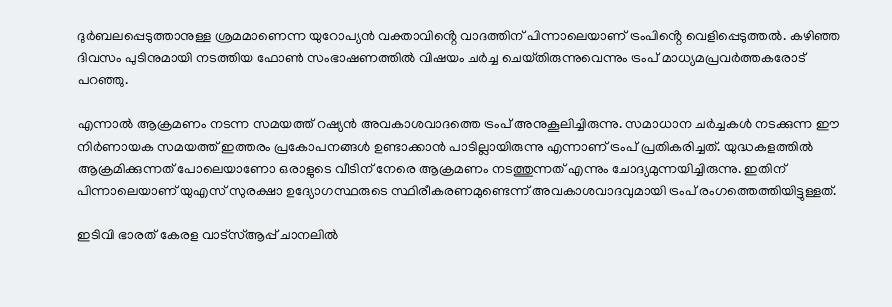ദുർബലപ്പെടുത്താനുള്ള ശ്രമമാണെന്ന യുറോപ്യൻ വക്താവിൻ്റെ വാദത്തിന് പിന്നാലെയാണ് ട്രംപിൻ്റെ വെളിപ്പെടുത്തൽ. കഴിഞ്ഞ ദിവസം പുടിനുമായി നടത്തിയ ഫോൺ സംഭാഷണത്തിൽ വിഷയം ചർച്ച ചെയ്‌തിരുന്നുവെന്നും ട്രംപ് മാധ്യമപ്രവർത്തകരോട് പറഞ്ഞു.

എന്നാൽ ആക്രമണം നടന്ന സമയത്ത് റഷ്യൻ അവകാശവാദത്തെ ട്രംപ് അനുകൂലിച്ചിരുന്നു. സമാധാന ചർച്ചകൾ നടക്കുന്ന ഈ നിർണായക സമയത്ത് ഇത്തരം പ്രകോപനങ്ങൾ ഉണ്ടാക്കാൻ പാടില്ലായിരുന്നു എന്നാണ് ട്രംപ് പ്രതികരിച്ചത്. യുദ്ധകളത്തിൽ ആക്രമിക്കുന്നത് പോലെയാണോ ഒരാളുടെ വീടിന് നേരെ ആക്രമണം നടത്തുന്നത് എന്നും ചോദ്യമുന്നയിച്ചിരുന്നു. ഇതിന് പിന്നാലെയാണ് യുഎസ് സുരക്ഷാ ഉദ്യോഗസ്ഥരുടെ സ്ഥിരീകരണമുണ്ടെന്ന് അവകാശവാദവുമായി ട്രംപ് രംഗത്തെത്തിയിട്ടുള്ളത്.

ഇടിവി ഭാരത് കേരള വാട്‌സ്‌ആപ്പ് ചാനലില്‍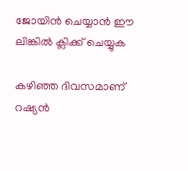ജോയിന്‍ ചെയ്യാന്‍ ഈ ലിങ്കില്‍ ക്ലിക്ക് ചെയ്യുക

കഴിഞ്ഞ ദിവസമാണ് റഷ്യൻ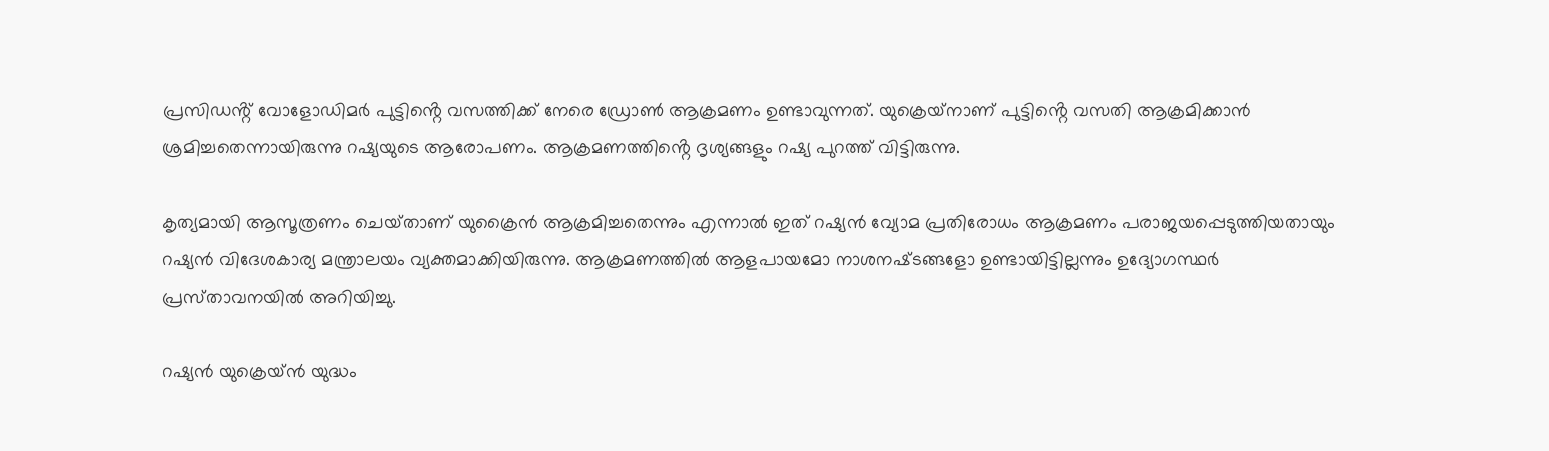പ്രസിഡൻ്റ് വോളോഡിമർ പുട്ടിൻ്റെ വസത്തിക്ക് നേരെ ഡ്രോൺ ആക്രമണം ഉണ്ടാവുന്നത്. യുക്രെയ്‌നാണ് പുട്ടിൻ്റെ വസതി ആക്രമിക്കാൻ ശ്രമിച്ചതെന്നായിരുന്നു റഷ്യയുടെ ആരോപണം. ആക്രമണത്തിൻ്റെ ദൃശ്യങ്ങളും റഷ്യ പുറത്ത് വിട്ടിരുന്നു.

കൃത്യമായി ആസൂത്രണം ചെയ്‌താണ് യുക്രൈൻ ആക്രമിച്ചതെന്നും എന്നാൽ ഇത് റഷ്യൻ വ്യോമ പ്രതിരോധം ആക്രമണം പരാജയപ്പെടുത്തിയതായും റഷ്യൻ വിദേശകാര്യ മന്ത്രാലയം വ്യക്തമാക്കിയിരുന്നു. ആക്രമണത്തിൽ ആളപായമോ നാശനഷ്‌ടങ്ങളോ ഉണ്ടായിട്ടില്ലന്നും ഉദ്യോഗസ്ഥർ പ്രസ്‌താവനയിൽ അറിയിച്ചു.

റഷ്യൻ യുക്രെയ്‌ൻ യുദ്ധം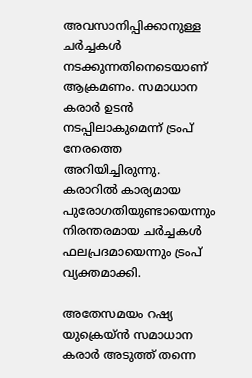അവസാനിപ്പിക്കാനുള്ള ചർച്ചകൾ നടക്കുന്നതിനെടെയാണ് ആക്രമണം. സമാധാന കരാർ ഉടൻ നടപ്പിലാകുമെന്ന് ട്രംപ് നേരത്തെ അറിയിച്ചിരുന്നു. കരാറില്‍ കാര്യമായ പുരോഗതിയുണ്ടായെന്നും നിരന്തരമായ ചര്‍ച്ചകള്‍ ഫലപ്രദമായെന്നും ട്രംപ് വ്യക്തമാക്കി.

അതേസമയം റഷ്യ യുക്രെയ്‌ന്‍ സമാധാന കരാര്‍ അടുത്ത് തന്നെ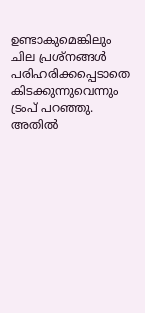ഉണ്ടാകുമെങ്കിലും ചില പ്രശ്‌നങ്ങള്‍ പരിഹരിക്കപ്പെടാതെ കിടക്കുന്നുവെന്നും ട്രംപ് പറഞ്ഞു. അതില്‍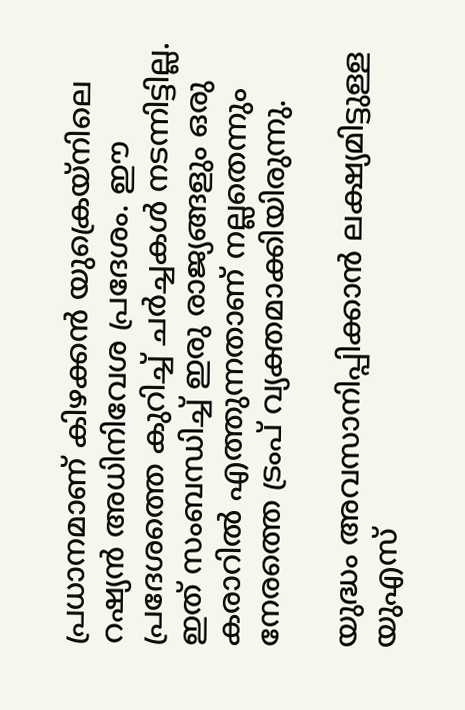പ്രധാനമാണ് കിഴക്കന്‍ യുക്രെയ്‌നിലെ റഷ്യന്‍ അധിനിവേശ പ്രദേശം. ഈ പ്രദേശത്തെ കുറിച്ച് ചര്‍ച്ചകള്‍ നടന്നിട്ടില്ല. ഇത് സംബന്ധിച്ച് ഇരു രാജ്യങ്ങളും ഒരു കരാറില്‍ എത്തുന്നതാണ് നല്ലതെന്നും നേരത്തെ ട്രംപ് വ്യക്തമാക്കിയിരുന്നു.

യുദ്ധം അവസാനിപ്പിക്കാൻ ലക്ഷ്യമിട്ടുള്ള യുഎസ്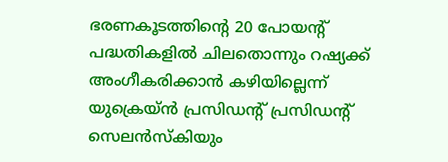ഭരണകൂടത്തിൻ്റെ 20 പോയൻ്റ് പദ്ധതികളിൽ ചിലതൊന്നും റഷ്യക്ക് അംഗീകരിക്കാൻ കഴിയില്ലെന്ന് യുക്രെയ്‌ൻ പ്രസിഡൻ്റ് പ്രസിഡൻ്റ് സെലൻസ്‌കിയും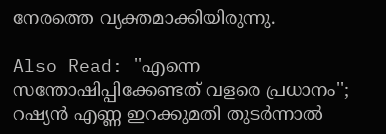നേരത്തെ വ്യക്തമാക്കിയിരുന്നു.

Also Read: ''എന്നെ സന്തോഷിപ്പിക്കേണ്ടത് വളരെ പ്രധാനം''; റഷ്യൻ എണ്ണ ഇറക്കുമതി തുടർന്നാൽ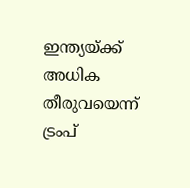ഇന്ത്യയ്‌ക്ക് അധിക തീരുവയെന്ന് ട്രംപ്